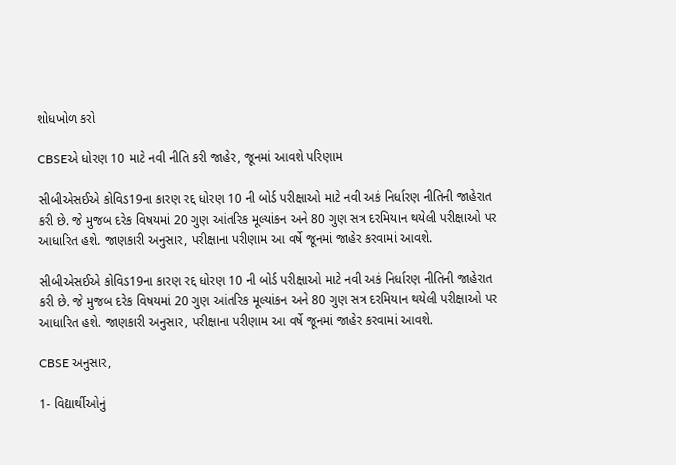શોધખોળ કરો

CBSEએ ધોરણ 10 માટે નવી નીતિ કરી જાહેર, જૂનમાં આવશે પરિણામ

સીબીએસઈએ કોવિડ19ના કારણ રદ્દ ધોરણ 10 ની બોર્ડ પરીક્ષાઓ માટે નવી અકં નિર્ધારણ નીતિની જાહેરાત કરી છે. જે મુજબ દરેક વિષયમાં 20 ગુણ આંતરિક મૂલ્યાંકન અને 80 ગુણ સત્ર દરમિયાન થયેલી પરીક્ષાઓ પર આધારિત હશે. જાણકારી અનુસાર, પરીક્ષાના પરીણામ આ વર્ષે જૂનમાં જાહેર કરવામાં આવશે.

સીબીએસઈએ કોવિડ19ના કારણ રદ્દ ધોરણ 10 ની બોર્ડ પરીક્ષાઓ માટે નવી અકં નિર્ધારણ નીતિની જાહેરાત કરી છે. જે મુજબ દરેક વિષયમાં 20 ગુણ આંતરિક મૂલ્યાંકન અને 80 ગુણ સત્ર દરમિયાન થયેલી પરીક્ષાઓ પર આધારિત હશે. જાણકારી અનુસાર, પરીક્ષાના પરીણામ આ વર્ષે જૂનમાં જાહેર કરવામાં આવશે.

CBSE અનુસાર,

1- વિદ્યાર્થીઓનું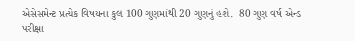એસેસમેન્ટ પ્રત્યેક વિષયના કુલ 100 ગુણમાંથી 20 ગુણનું હશે.  80 ગુણ વર્ષ એન્ડ પરીક્ષા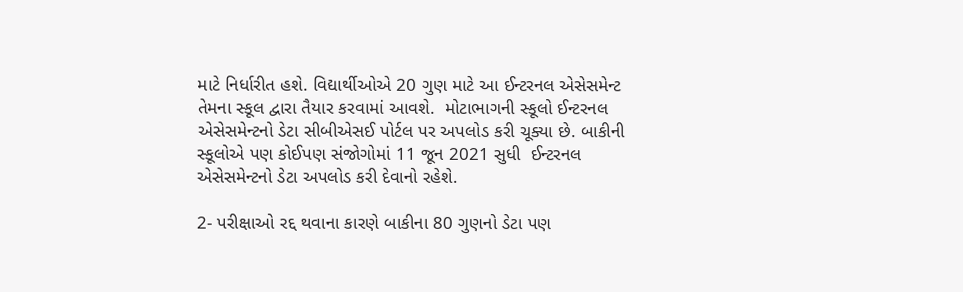માટે નિર્ધારીત હશે. વિદ્યાર્થીઓએ 20 ગુણ માટે આ ઈન્ટરનલ એસેસમેન્ટ તેમના સ્કૂલ દ્વારા તૈયાર કરવામાં આવશે.  મોટાભાગની સ્કૂલો ઈન્ટરનલ એસેસમેન્ટનો ડેટા સીબીએસઈ પોર્ટલ પર અપલોડ કરી ચૂક્યા છે. બાકીની સ્કૂલોએ પણ કોઈપણ સંજોગોમાં 11 જૂન 2021 સુધી  ઈન્ટરનલ એસેસમેન્ટનો ડેટા અપલોડ કરી દેવાનો રહેશે.

2- પરીક્ષાઓ રદ્દ થવાના કારણે બાકીના 80 ગુણનો ડેટા પણ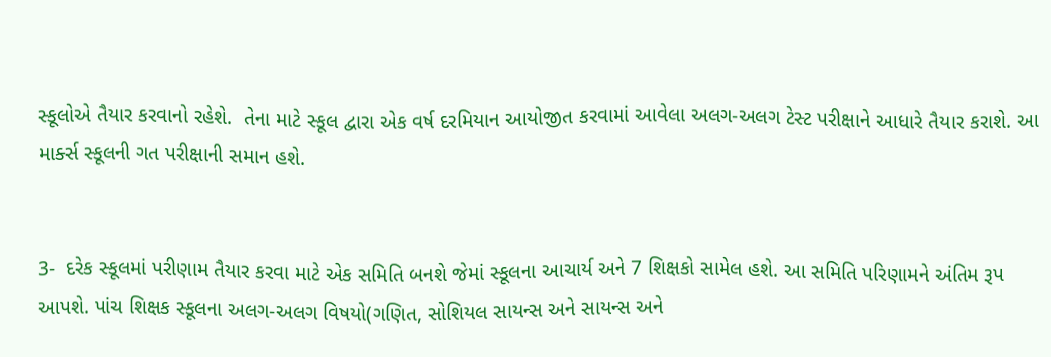સ્કૂલોએ તૈયાર કરવાનો રહેશે.  તેના માટે સ્કૂલ દ્વારા એક વર્ષ દરમિયાન આયોજીત કરવામાં આવેલા અલગ-અલગ ટેસ્ટ પરીક્ષાને આધારે તૈયાર કરાશે. આ માર્ક્સ સ્કૂલની ગત પરીક્ષાની સમાન હશે.


3-  દરેક સ્કૂલમાં પરીણામ તૈયાર કરવા માટે એક સમિતિ બનશે જેમાં સ્કૂલના આચાર્ય અને 7 શિક્ષકો સામેલ હશે. આ સમિતિ પરિણામને અંતિમ રૂપ આપશે. પાંચ શિક્ષક સ્કૂલના અલગ-અલગ વિષયો(ગણિત, સોશિયલ સાયન્સ અને સાયન્સ અને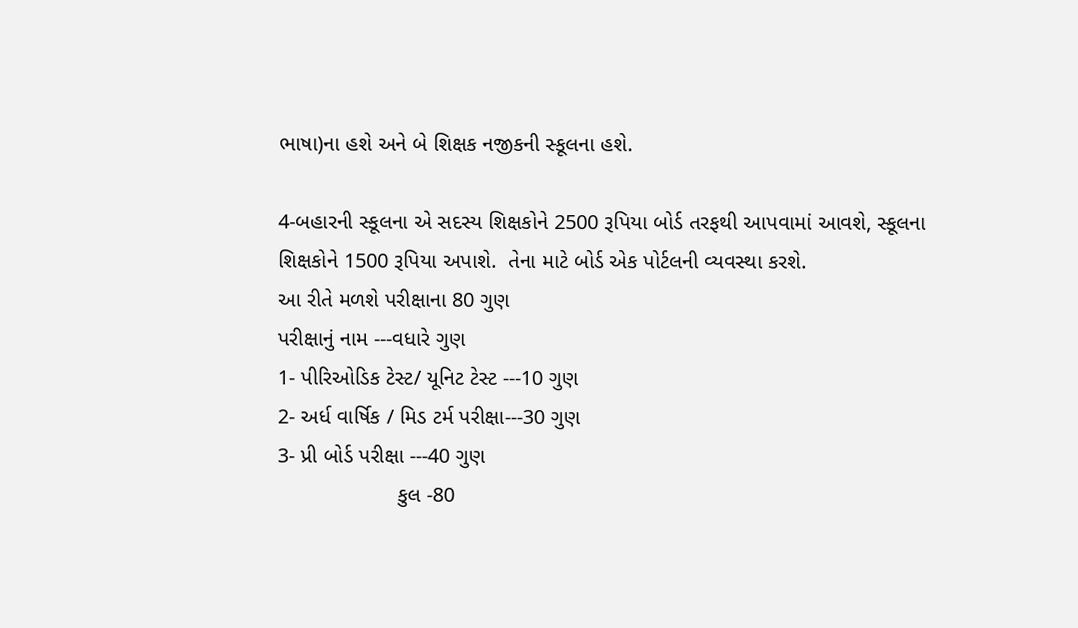ભાષા)ના હશે અને બે શિક્ષક નજીકની સ્કૂલના હશે.

4-બહારની સ્કૂલના એ સદસ્ય શિક્ષકોને 2500 રૂપિયા બોર્ડ તરફથી આપવામાં આવશે, સ્કૂલના શિક્ષકોને 1500 રૂપિયા અપાશે.  તેના માટે બોર્ડ એક પોર્ટલની વ્યવસ્થા કરશે.
આ રીતે મળશે પરીક્ષાના 80 ગુણ
પરીક્ષાનું નામ ---વધારે ગુણ
1- પીરિઓડિક ટેસ્ટ/ યૂનિટ ટેસ્ટ ---10 ગુણ
2- અર્ધ વાર્ષિક / મિડ ટર્મ પરીક્ષા---30 ગુણ
3- પ્રી બોર્ડ પરીક્ષા ---40 ગુણ
                    કુલ -80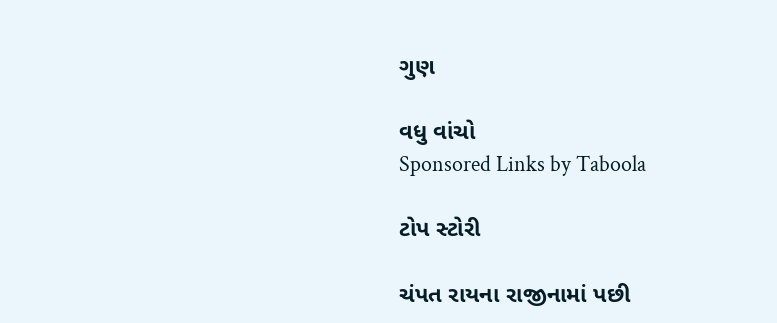ગુણ

વધુ વાંચો
Sponsored Links by Taboola

ટોપ સ્ટોરી

ચંપત રાયના રાજીનામાં પછી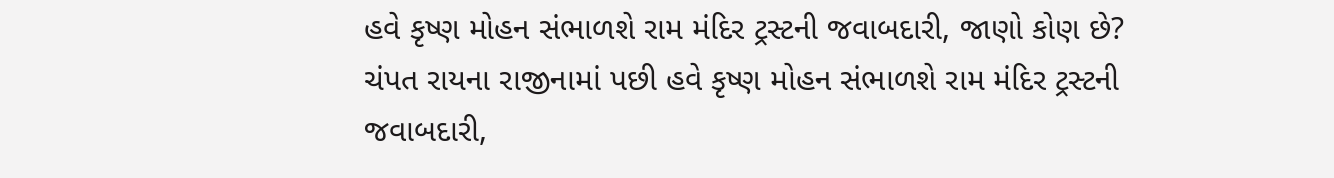હવે કૃષ્ણ મોહન સંભાળશે રામ મંદિર ટ્રસ્ટની જવાબદારી, જાણો કોણ છે?
ચંપત રાયના રાજીનામાં પછી હવે કૃષ્ણ મોહન સંભાળશે રામ મંદિર ટ્રસ્ટની જવાબદારી,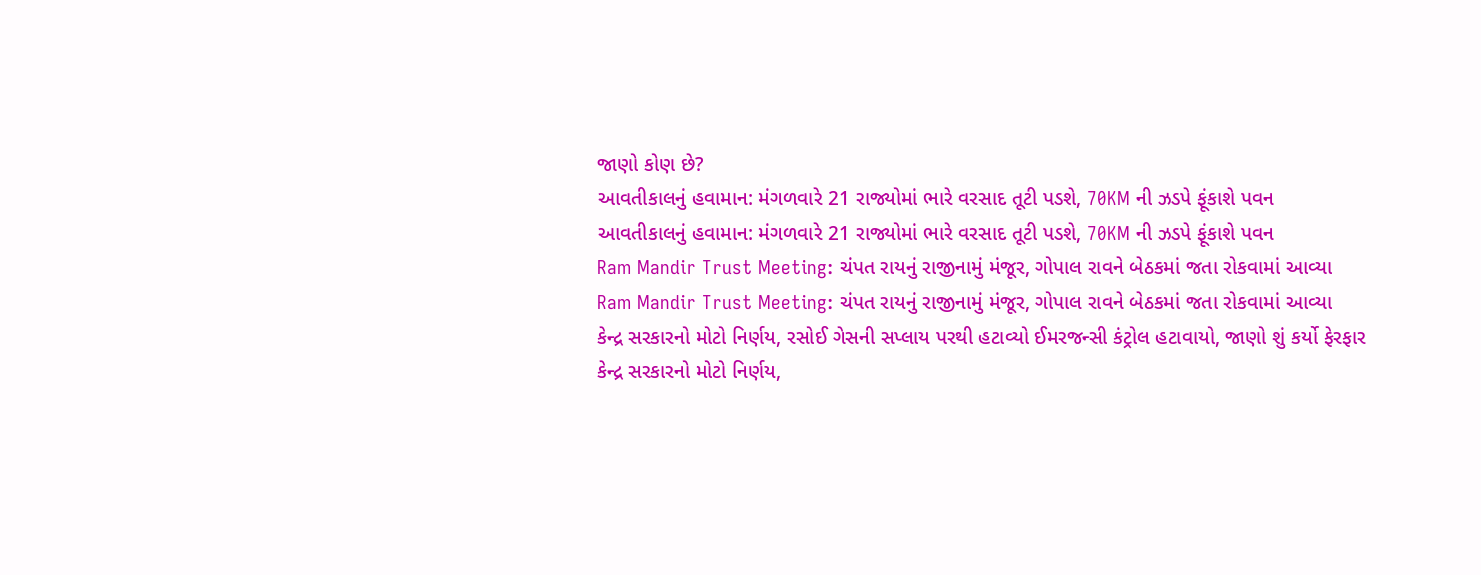જાણો કોણ છે?
આવતીકાલનું હવામાન: મંગળવારે 21 રાજ્યોમાં ભારે વરસાદ તૂટી પડશે, 70KM ની ઝડપે ફૂંકાશે પવન
આવતીકાલનું હવામાન: મંગળવારે 21 રાજ્યોમાં ભારે વરસાદ તૂટી પડશે, 70KM ની ઝડપે ફૂંકાશે પવન
Ram Mandir Trust Meeting: ચંપત રાયનું રાજીનામું મંજૂર, ગોપાલ રાવને બેઠકમાં જતા રોકવામાં આવ્યા
Ram Mandir Trust Meeting: ચંપત રાયનું રાજીનામું મંજૂર, ગોપાલ રાવને બેઠકમાં જતા રોકવામાં આવ્યા
કેન્દ્ર સરકારનો મોટો નિર્ણય, રસોઈ ગેસની સપ્લાય પરથી હટાવ્યો ઈમરજન્સી કંટ્રોલ હટાવાયો, જાણો શું કર્યો ફેરફાર
કેન્દ્ર સરકારનો મોટો નિર્ણય,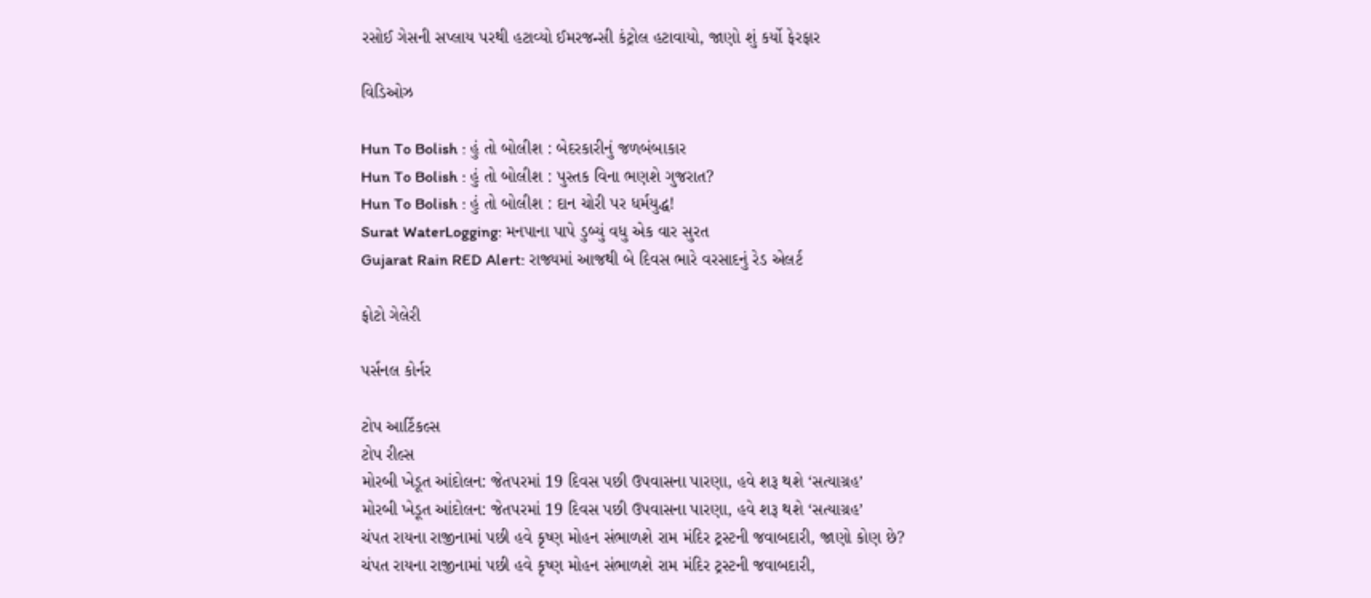રસોઈ ગેસની સપ્લાય પરથી હટાવ્યો ઈમરજન્સી કંટ્રોલ હટાવાયો, જાણો શું કર્યો ફેરફાર

વિડિઓઝ

Hun To Bolish : હું તો બોલીશ : બેદરકારીનું જળબંબાકાર
Hun To Bolish : હું તો બોલીશ : પુસ્તક વિના ભણશે ગુજરાત?
Hun To Bolish : હું તો બોલીશ : દાન ચોરી પર ધર્મયુદ્ધ!
Surat WaterLogging: મનપાના પાપે ડુબ્યું વધુ એક વાર સુરત
Gujarat Rain RED Alert: રાજ્યમાં આજથી બે દિવસ ભારે વરસાદનું રેડ એલર્ટ

ફોટો ગેલેરી

પર્સનલ કોર્નર

ટોપ આર્ટિકલ્સ
ટોપ રીલ્સ
મોરબી ખેડૂત આંદોલન: જેતપરમાં 19 દિવસ પછી ઉપવાસના પારણા, હવે શરૂ થશે ‘સત્યાગ્રહ’
મોરબી ખેડૂત આંદોલન: જેતપરમાં 19 દિવસ પછી ઉપવાસના પારણા, હવે શરૂ થશે ‘સત્યાગ્રહ’
ચંપત રાયના રાજીનામાં પછી હવે કૃષ્ણ મોહન સંભાળશે રામ મંદિર ટ્રસ્ટની જવાબદારી, જાણો કોણ છે?
ચંપત રાયના રાજીનામાં પછી હવે કૃષ્ણ મોહન સંભાળશે રામ મંદિર ટ્રસ્ટની જવાબદારી,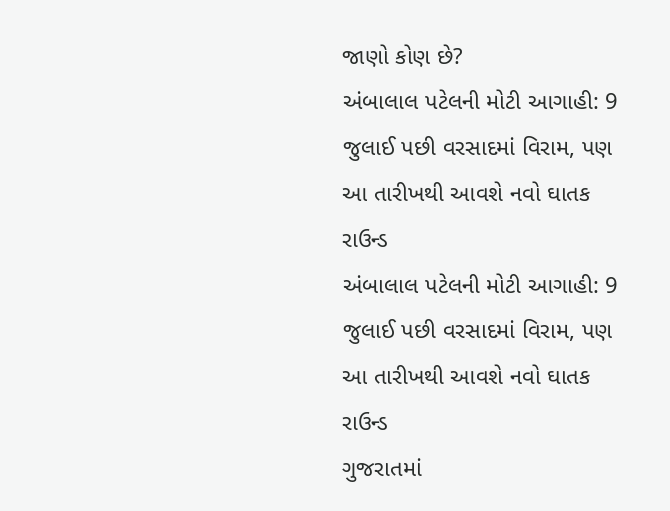જાણો કોણ છે?
અંબાલાલ પટેલની મોટી આગાહી: 9 જુલાઈ પછી વરસાદમાં વિરામ, પણ આ તારીખથી આવશે નવો ઘાતક રાઉન્ડ
અંબાલાલ પટેલની મોટી આગાહી: 9 જુલાઈ પછી વરસાદમાં વિરામ, પણ આ તારીખથી આવશે નવો ઘાતક રાઉન્ડ
ગુજરાતમાં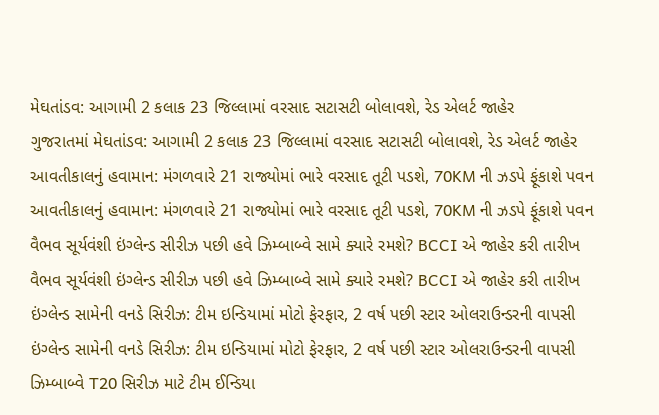મેઘતાંડવ: આગામી 2 કલાક 23 જિલ્લામાં વરસાદ સટાસટી બોલાવશે, રેડ એલર્ટ જાહેર
ગુજરાતમાં મેઘતાંડવ: આગામી 2 કલાક 23 જિલ્લામાં વરસાદ સટાસટી બોલાવશે, રેડ એલર્ટ જાહેર
આવતીકાલનું હવામાન: મંગળવારે 21 રાજ્યોમાં ભારે વરસાદ તૂટી પડશે, 70KM ની ઝડપે ફૂંકાશે પવન
આવતીકાલનું હવામાન: મંગળવારે 21 રાજ્યોમાં ભારે વરસાદ તૂટી પડશે, 70KM ની ઝડપે ફૂંકાશે પવન
વૈભવ સૂર્યવંશી ઇંગ્લેન્ડ સીરીઝ પછી હવે ઝિમ્બાબ્વે સામે ક્યારે રમશે? BCCI એ જાહેર કરી તારીખ
વૈભવ સૂર્યવંશી ઇંગ્લેન્ડ સીરીઝ પછી હવે ઝિમ્બાબ્વે સામે ક્યારે રમશે? BCCI એ જાહેર કરી તારીખ
ઇંગ્લેન્ડ સામેની વનડે સિરીઝ: ટીમ ઇન્ડિયામાં મોટો ફેરફાર, 2 વર્ષ પછી સ્ટાર ઓલરાઉન્ડરની વાપસી
ઇંગ્લેન્ડ સામેની વનડે સિરીઝ: ટીમ ઇન્ડિયામાં મોટો ફેરફાર, 2 વર્ષ પછી સ્ટાર ઓલરાઉન્ડરની વાપસી
ઝિમ્બાબ્વે T20 સિરીઝ માટે ટીમ ઈન્ડિયા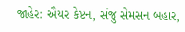જાહેર: ઐયર કેપ્ટન, સંજુ સેમસન બહાર,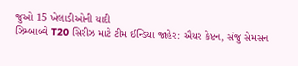જુઓ 15 ખેલાડીઓની યાદી
ઝિમ્બાબ્વે T20 સિરીઝ માટે ટીમ ઈન્ડિયા જાહેર: ઐયર કેપ્ટન, સંજુ સેમસન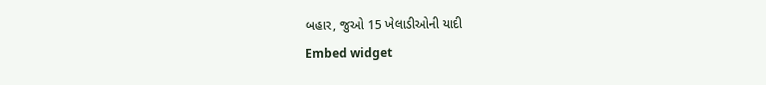બહાર, જુઓ 15 ખેલાડીઓની યાદી
Embed widget